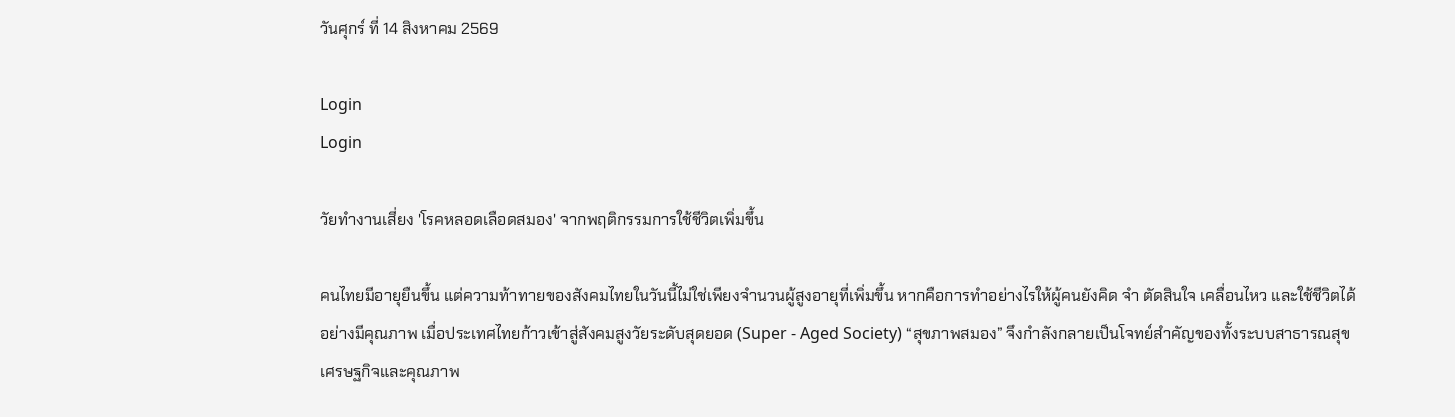วันศุกร์ ที่ 14 สิงหาคม 2569

Login
Login

วัยทำงานเสี่ยง 'โรคหลอดเลือดสมอง' จากพฤติกรรมการใช้ชีวิตเพิ่มขึ้น

คนไทยมีอายุยืนขึ้น แต่ความท้าทายของสังคมไทยในวันนี้ไม่ใช่เพียงจำนวนผู้สูงอายุที่เพิ่มขึ้น หากคือการทำอย่างไรให้ผู้คนยังคิด จำ ตัดสินใจ เคลื่อนไหว และใช้ชีวิตได้อย่างมีคุณภาพ เมื่อประเทศไทยก้าวเข้าสู่สังคมสูงวัยระดับสุดยอด (Super - Aged Society) “สุขภาพสมอง” จึงกำลังกลายเป็นโจทย์สำคัญของทั้งระบบสาธารณสุข เศรษฐกิจและคุณภาพ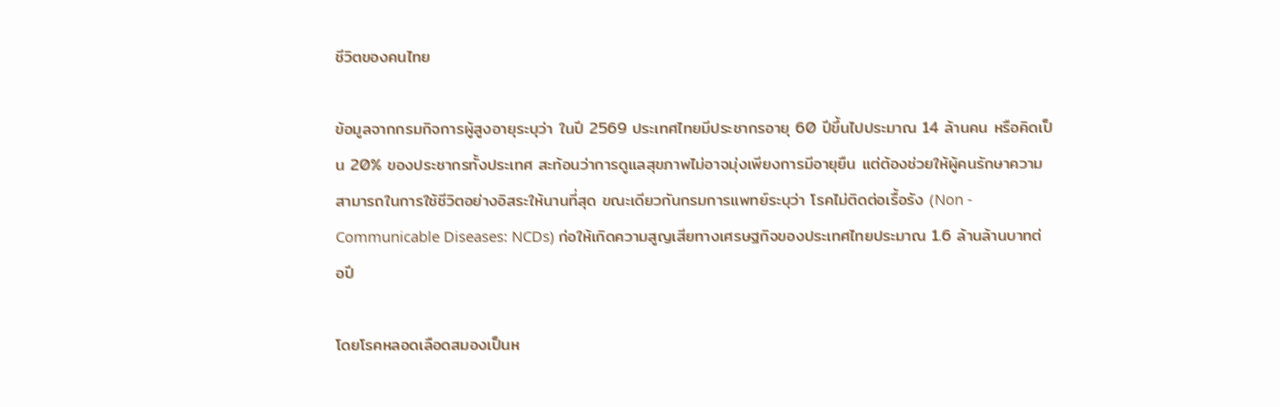ชีวิตของคนไทย

ข้อมูลจากกรมกิจการผู้สูงอายุระบุว่า ในปี 2569 ประเทศไทยมีประชากรอายุ 60 ปีขึ้นไปประมาณ 14 ล้านคน หรือคิดเป็น 20% ของประชากรทั้งประเทศ สะท้อนว่าการดูแลสุขภาพไม่อาจมุ่งเพียงการมีอายุยืน แต่ต้องช่วยให้ผู้คนรักษาความสามารถในการใช้ชีวิตอย่างอิสระให้นานที่สุด ขณะเดียวกันกรมการแพทย์ระบุว่า โรคไม่ติดต่อเรื้อรัง (Non - Communicable Diseases: NCDs) ก่อให้เกิดความสูญเสียทางเศรษฐกิจของประเทศไทยประมาณ 1.6 ล้านล้านบาทต่อปี

โดยโรคหลอดเลือดสมองเป็นห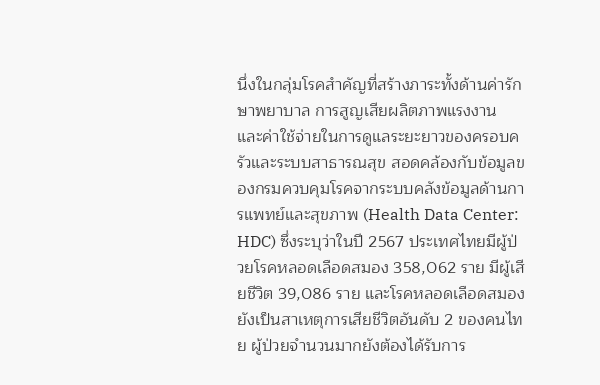นึ่งในกลุ่มโรคสำคัญที่สร้างภาระทั้งด้านค่ารักษาพยาบาล การสูญเสียผลิตภาพแรงงาน และค่าใช้จ่ายในการดูแลระยะยาวของครอบครัวและระบบสาธารณสุข สอดคล้องกับข้อมูลของกรมควบคุมโรคจากระบบคลังข้อมูลด้านการแพทย์และสุขภาพ (Health Data Center: HDC) ซึ่งระบุว่าในปี 2567 ประเทศไทยมีผู้ป่วยโรคหลอดเลือดสมอง 358,062 ราย มีผู้เสียชีวิต 39,086 ราย และโรคหลอดเลือดสมองยังเป็นสาเหตุการเสียชีวิตอันดับ 2 ของคนไทย ผู้ป่วยจำนวนมากยังต้องได้รับการ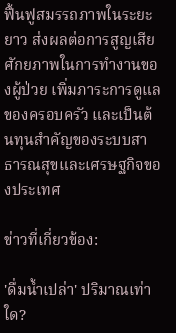ฟื้นฟูสมรรถภาพในระยะยาว ส่งผลต่อการสูญเสียศักยภาพในการทำงานของผู้ป่วย เพิ่มภาระการดูแลของครอบครัว และเป็นต้นทุนสำคัญของระบบสาธารณสุขและเศรษฐกิจของประเทศ

ข่าวที่เกี่ยวข้อง:

'ดื่มน้ำเปล่า' ปริมาณเท่าใด?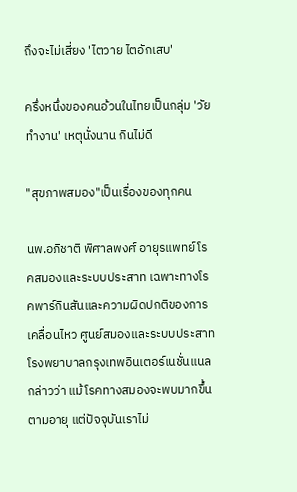ถึงจะไม่เสี่ยง 'ไตวาย ไตอักเสบ'

ครึ่งหนึ่งของคนอ้วนในไทยเป็นกลุ่ม 'วัยทำงาน' เหตุนั่งนาน กินไม่ดี

"สุขภาพสมอง"เป็นเรื่องของทุกคน

นพ.อภิชาติ พิศาลพงศ์ อายุรแพทย์โรคสมองและระบบประสาท เฉพาะทางโรคพาร์กินสันและความผิดปกติของการเคลื่อนไหว ศูนย์สมองและระบบประสาท โรงพยาบาลกรุงเทพอินเตอร์เนชั่นแนล กล่าวว่า แม้โรคทางสมองจะพบมากขึ้นตามอายุ แต่ปัจจุบันเราไม่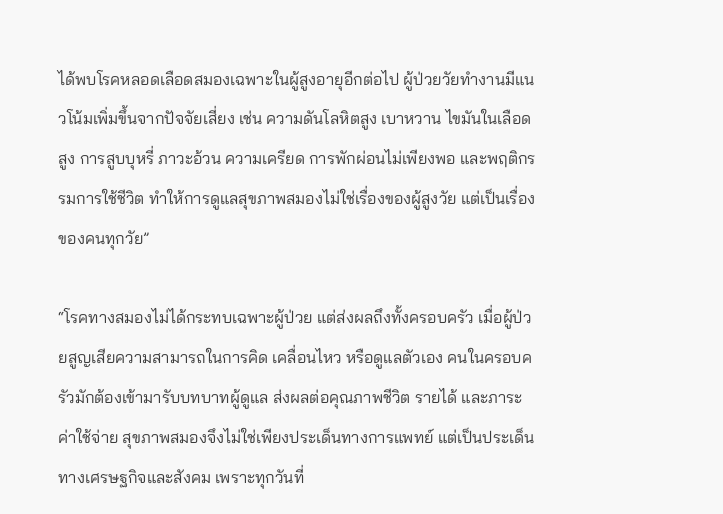ได้พบโรคหลอดเลือดสมองเฉพาะในผู้สูงอายุอีกต่อไป ผู้ป่วยวัยทำงานมีแนวโน้มเพิ่มขึ้นจากปัจจัยเสี่ยง เช่น ความดันโลหิตสูง เบาหวาน ไขมันในเลือดสูง การสูบบุหรี่ ภาวะอ้วน ความเครียด การพักผ่อนไม่เพียงพอ และพฤติกรรมการใช้ชีวิต ทำให้การดูแลสุขภาพสมองไม่ใช่เรื่องของผู้สูงวัย แต่เป็นเรื่องของคนทุกวัย”

“โรคทางสมองไม่ได้กระทบเฉพาะผู้ป่วย แต่ส่งผลถึงทั้งครอบครัว เมื่อผู้ป่วยสูญเสียความสามารถในการคิด เคลื่อนไหว หรือดูแลตัวเอง คนในครอบครัวมักต้องเข้ามารับบทบาทผู้ดูแล ส่งผลต่อคุณภาพชีวิต รายได้ และภาระค่าใช้จ่าย สุขภาพสมองจึงไม่ใช่เพียงประเด็นทางการแพทย์ แต่เป็นประเด็นทางเศรษฐกิจและสังคม เพราะทุกวันที่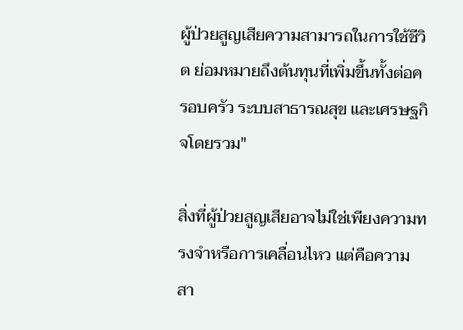ผู้ป่วยสูญเสียความสามารถในการใช้ชีวิต ย่อมหมายถึงต้นทุนที่เพิ่มขึ้นทั้งต่อครอบครัว ระบบสาธารณสุข และเศรษฐกิจโดยรวม"

สิ่งที่ผู้ป่วยสูญเสียอาจไม่ใช่เพียงความทรงจำหรือการเคลื่อนไหว แต่คือความสา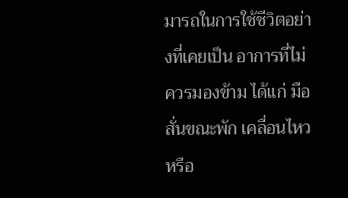มารถในการใช้ชีวิตอย่างที่เคยเป็น อาการที่ไม่ควรมองข้าม ได้แก่ มือสั่นขณะพัก เคลื่อนไหวหรือ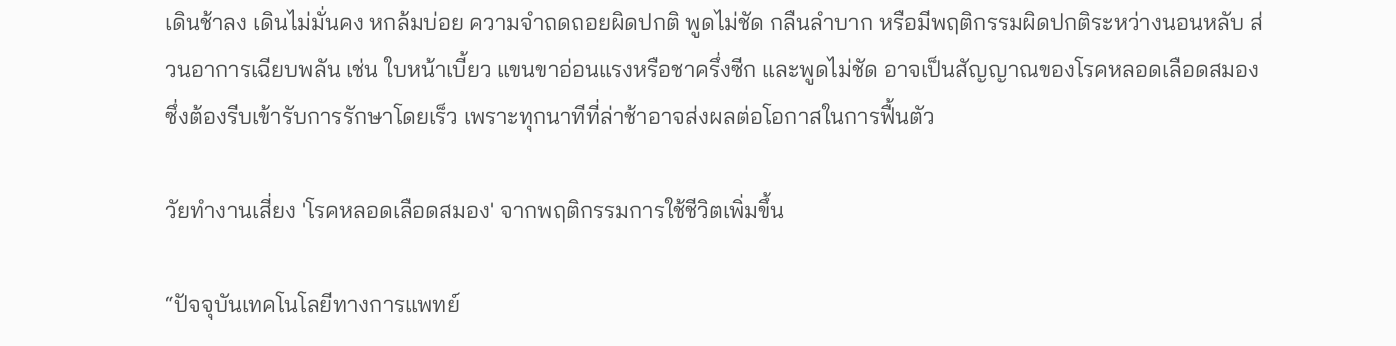เดินช้าลง เดินไม่มั่นคง หกล้มบ่อย ความจำถดถอยผิดปกติ พูดไม่ชัด กลืนลำบาก หรือมีพฤติกรรมผิดปกติระหว่างนอนหลับ ส่วนอาการเฉียบพลัน เช่น ใบหน้าเบี้ยว แขนขาอ่อนแรงหรือชาครึ่งซีก และพูดไม่ชัด อาจเป็นสัญญาณของโรคหลอดเลือดสมอง ซึ่งต้องรีบเข้ารับการรักษาโดยเร็ว เพราะทุกนาทีที่ล่าช้าอาจส่งผลต่อโอกาสในการฟื้นตัว

วัยทำงานเสี่ยง 'โรคหลอดเลือดสมอง' จากพฤติกรรมการใช้ชีวิตเพิ่มขึ้น

“ปัจจุบันเทคโนโลยีทางการแพทย์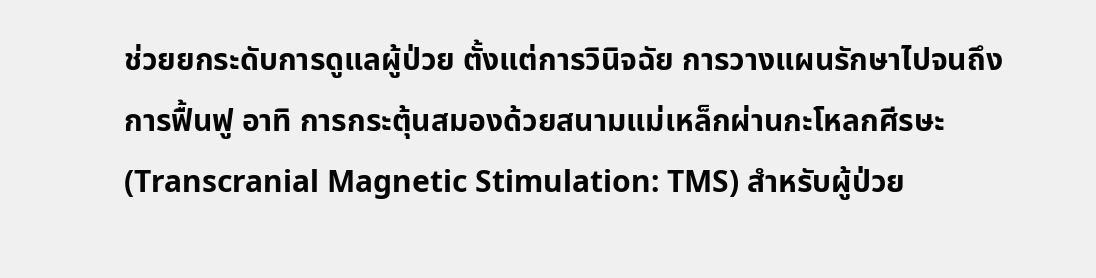ช่วยยกระดับการดูแลผู้ป่วย ตั้งแต่การวินิจฉัย การวางแผนรักษาไปจนถึงการฟื้นฟู อาทิ การกระตุ้นสมองด้วยสนามแม่เหล็กผ่านกะโหลกศีรษะ (Transcranial Magnetic Stimulation: TMS) สำหรับผู้ป่วย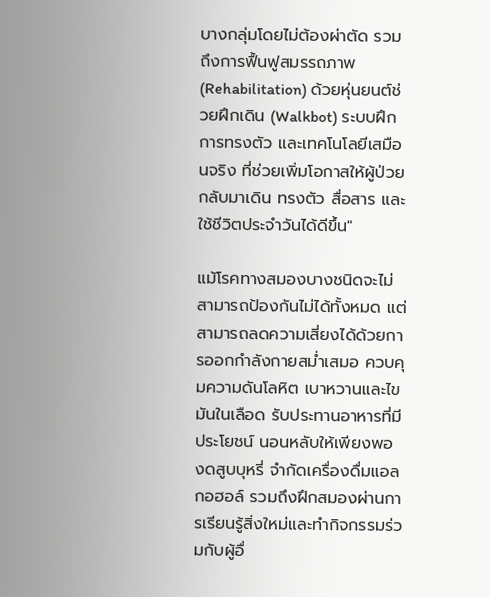บางกลุ่มโดยไม่ต้องผ่าตัด รวมถึงการฟื้นฟูสมรรถภาพ (Rehabilitation) ด้วยหุ่นยนต์ช่วยฝึกเดิน (Walkbot) ระบบฝึกการทรงตัว และเทคโนโลยีเสมือนจริง ที่ช่วยเพิ่มโอกาสให้ผู้ป่วยกลับมาเดิน ทรงตัว สื่อสาร และใช้ชีวิตประจำวันได้ดีขึ้น"

แม้โรคทางสมองบางชนิดจะไม่สามารถป้องกันไม่ได้ทั้งหมด แต่สามารถลดความเสี่ยงได้ด้วยการออกกำลังกายสม่ำเสมอ ควบคุมความดันโลหิต เบาหวานและไขมันในเลือด รับประทานอาหารที่มีประโยชน์ นอนหลับให้เพียงพอ งดสูบบุหรี่ จำกัดเครื่องดื่มแอลกอฮอล์ รวมถึงฝึกสมองผ่านการเรียนรู้สิ่งใหม่และทำกิจกรรมร่วมกับผู้อื่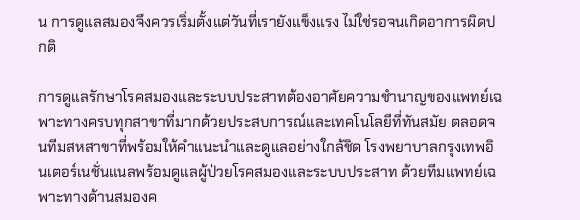น การดูแลสมองจึงควรเริ่มตั้งแต่วันที่เรายังแข็งแรง ไม่ใช่รอจนเกิดอาการผิดปกติ

การดูแลรักษาโรคสมองและระบบประสาทต้องอาศัยความชำนาญของแพทย์เฉพาะทางครบทุกสาขาที่มากด้วยประสบการณ์และเทคโนโลยีที่ทันสมัย ตลอดจนทีมสหสาขาที่พร้อมให้คำแนะนำและดูแลอย่างใกล้ชิด โรงพยาบาลกรุงเทพอินเตอร์เนชั่นแนลพร้อมดูแลผู้ป่วยโรคสมองและระบบประสาท ด้วยทีมแพทย์เฉพาะทางด้านสมองค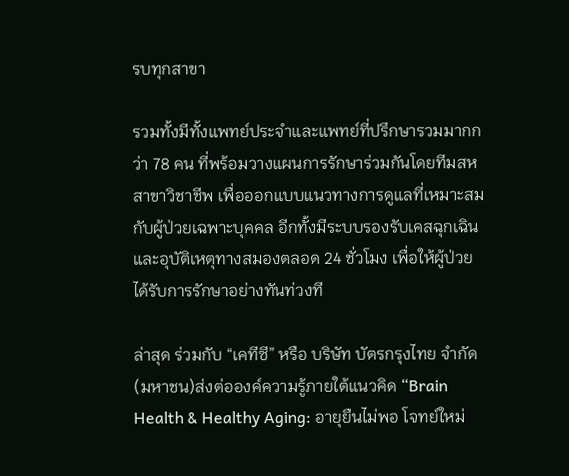รบทุกสาขา

รวมทั้งมีทั้งแพทย์ประจำและแพทย์ที่ปรึกษารวมมากกว่า 78 คน ที่พร้อมวางแผนการรักษาร่วมกันโดยทีมสหสาขาวิชาชีพ เพื่อออกแบบแนวทางการดูแลที่เหมาะสมกับผู้ป่วยเฉพาะบุคคล อีกทั้งมีระบบรองรับเคสฉุกเฉินและอุบัติเหตุทางสมองตลอด 24 ชั่วโมง เพื่อให้ผู้ป่วยได้รับการรักษาอย่างทันท่วงที

ล่าสุด ร่วมกับ “เคทีซี” หรือ บริษัท บัตรกรุงไทย จำกัด (มหาชน)ส่งต่อองค์ความรู้ภายใต้แนวคิด “Brain Health & Healthy Aging: อายุยืนไม่พอ โจทย์ใหม่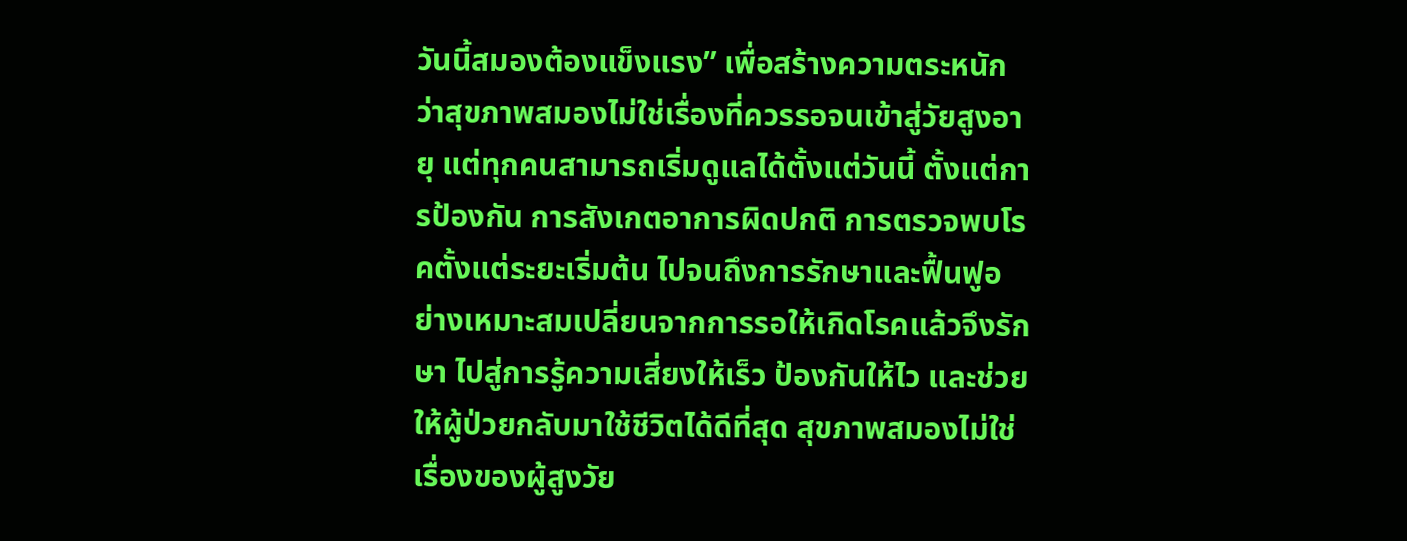วันนี้สมองต้องแข็งแรง” เพื่อสร้างความตระหนักว่าสุขภาพสมองไม่ใช่เรื่องที่ควรรอจนเข้าสู่วัยสูงอายุ แต่ทุกคนสามารถเริ่มดูแลได้ตั้งแต่วันนี้ ตั้งแต่การป้องกัน การสังเกตอาการผิดปกติ การตรวจพบโรคตั้งแต่ระยะเริ่มต้น ไปจนถึงการรักษาและฟื้นฟูอย่างเหมาะสมเปลี่ยนจากการรอให้เกิดโรคแล้วจึงรักษา ไปสู่การรู้ความเสี่ยงให้เร็ว ป้องกันให้ไว และช่วยให้ผู้ป่วยกลับมาใช้ชีวิตได้ดีที่สุด สุขภาพสมองไม่ใช่เรื่องของผู้สูงวัย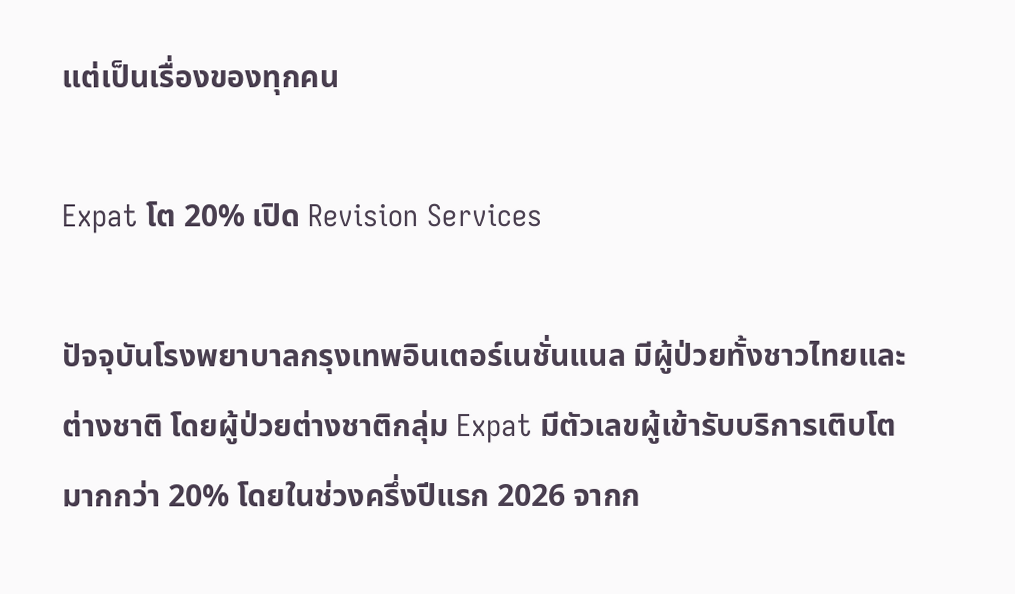แต่เป็นเรื่องของทุกคน

Expat โต 20% เปิด Revision Services

ปัจจุบันโรงพยาบาลกรุงเทพอินเตอร์เนชั่นแนล มีผู้ป่วยทั้งชาวไทยและต่างชาติ โดยผู้ป่วยต่างชาติกลุ่ม Expat มีตัวเลขผู้เข้ารับบริการเติบโตมากกว่า 20% โดยในช่วงครึ่งปีแรก 2026 จากก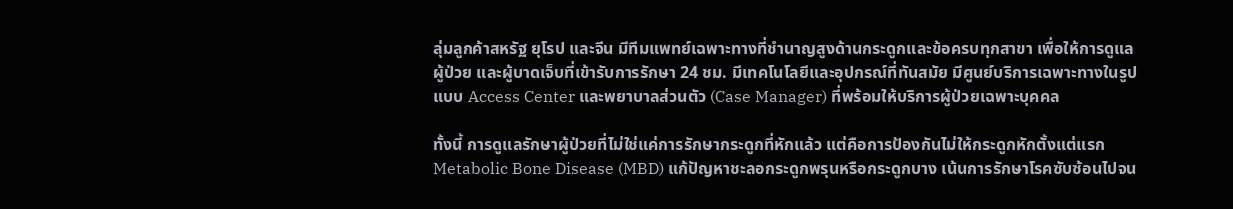ลุ่มลูกค้าสหรัฐ ยุโรป และจีน มีทีมแพทย์เฉพาะทางที่ชำนาญสูงด้านกระดูกและข้อครบทุกสาขา เพื่อให้การดูแลผู้ป่วย และผู้บาดเจ็บที่เข้ารับการรักษา 24 ชม. มีเทคโนโลยีและอุปกรณ์ที่ทันสมัย มีศูนย์บริการเฉพาะทางในรูปแบบ Access Center และพยาบาลส่วนตัว (Case Manager) ที่พร้อมให้บริการผู้ป่วยเฉพาะบุคคล

ทั้งนี้ การดูแลรักษาผู้ป่วยที่ไม่ใช่แค่การรักษากระดูกที่หักแล้ว แต่คือการป้องกันไม่ให้กระดูกหักตั้งแต่แรก Metabolic Bone Disease (MBD) แก้ปัญหาชะลอกระดูกพรุนหรือกระดูกบาง เน้นการรักษาโรคซับซ้อนไปจน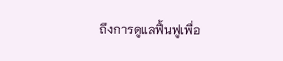ถึงการดูแลฟื้นฟูเพื่อ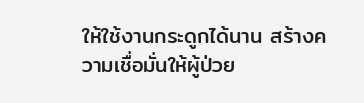ให้ใช้งานกระดูกได้นาน สร้างความเชื่อมั่นให้ผู้ป่วย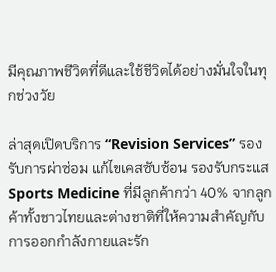มีคุณภาพชีวิตที่ดีและใช้ชีวิตได้อย่างมั่นใจในทุกช่วงวัย

ล่าสุดเปิดบริการ “Revision Services” รองรับการผ่าซ่อม แก้ไขเคสซับซ้อน รองรับกระแส Sports Medicine ที่มีลูกค้ากว่า 40% จากลูกค้าทั้งชาวไทยและต่างชาติที่ให้ความสำคัญกับการออกกำลังกายและรัก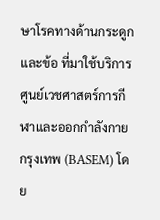ษาโรคทางด้านกระดูกและข้อ ที่มาใช้บริการศูนย์เวชศาสตร์การกีฬาและออกกำลังกายกรุงเทพ (BASEM) โดย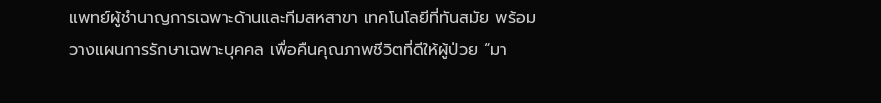แพทย์ผู้ชำนาญการเฉพาะด้านและทีมสหสาขา เทคโนโลยีที่ทันสมัย พร้อมวางแผนการรักษาเฉพาะบุคคล เพื่อคืนคุณภาพชีวิตที่ดีให้ผู้ป่วย “มา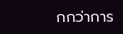กกว่าการ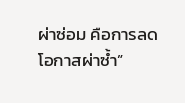ผ่าซ่อม คือการลดโอกาสผ่าซ้ำ”